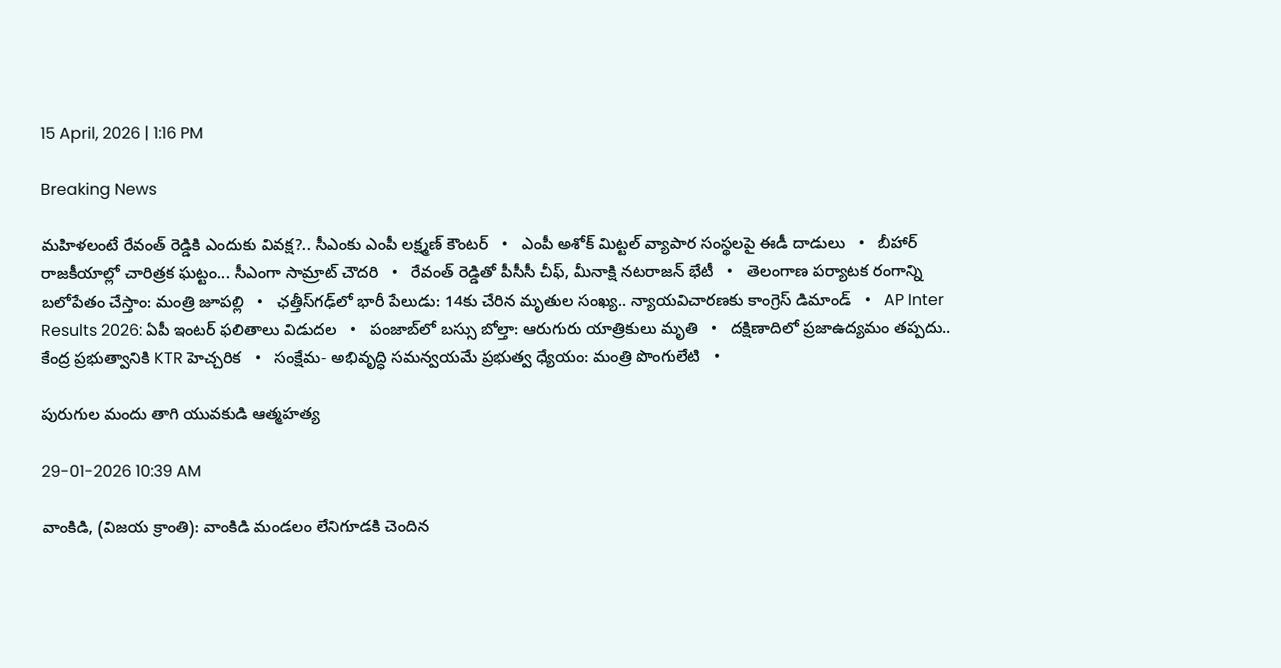15 April, 2026 | 1:16 PM

Breaking News

మహిళలంటే రేవంత్ రెడ్డికి ఎందుకు వివక్ష?.. సీఎంకు ఎంపీ లక్ష్మణ్ కౌంటర్   •   ఎంపీ అశోక్ మిట్టల్‌ వ్యాపార సంస్థలపై ఈడీ దాడులు   •   బీహార్ రాజకీయాల్లో చారిత్రక ఘట్టం... సీఎంగా సామ్రాట్‌ చౌదరి   •   రేవంత్‌ రెడ్డితో పీసీసీ చీఫ్, మీనాక్షి నటరాజన్ భేటీ   •   తెలంగాణ పర్యాటక రంగాన్ని బలోపేతం చేస్తాం: మంత్రి జూపల్లి   •   ఛత్తీస్‌గఢ్‌లో భారీ పేలుడు: 14కు చేరిన మృతుల సంఖ్య.. న్యాయవిచారణకు కాంగ్రెస్ డిమాండ్   •   AP Inter Results 2026: ఏపీ ఇంటర్ ఫలితాలు విడుదల   •   పంజాబ్‌లో బస్సు బోల్తా: ఆరుగురు యాత్రికులు మృతి   •   దక్షిణాదిలో ప్రజాఉద్యమం తప్పదు.. కేంద్ర ప్రభుత్వానికి KTR హెచ్చరిక   •   సంక్షేమ- అభివృద్ధి సమన్వయమే ప్రభుత్వ ధ్యేయం: మంత్రి పొంగులేటి   •

పురుగుల మందు తాగి యువకుడి ఆత్మహత్య

29-01-2026 10:39 AM

వాంకిడి, (విజయ క్రాంతి): వాంకిడి మండలం లేనిగూడకి చెందిన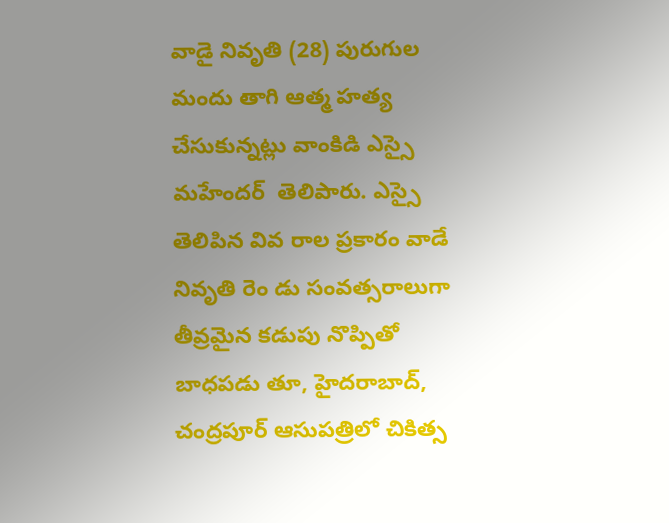వాడై నివృతి (28) పురుగుల మందు తాగి ఆత్మ హత్య చేసుకున్నట్లు వాంకిడి ఎస్సై మహేందర్  తెలిపారు. ఎస్సై తెలిపిన వివ రాల ప్రకారం వాడే నివృతి రెం డు సంవత్సరాలుగా తీవ్రమైన కడుపు నొప్పితో బాధపడు తూ, హైదరాబాద్, చంద్రపూర్ ఆసుపత్రిలో చికిత్స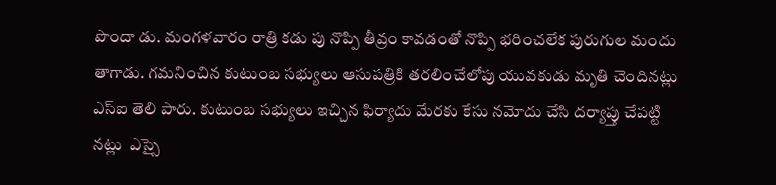పొందా డు. మంగళవారం రాత్రి కడు పు నొప్పి తీవ్రం కావడంతో నొప్పి భరించలేక పురుగుల మందు తాగాడు. గమనించిన కుటుంబ సభ్యులు ఆసుపత్రికి తరలించేలోపు యువకుడు మృతి చెందినట్లు ఎస్ఐ తెలి పారు. కుటుంబ సభ్యులు ఇచ్చిన ఫిర్యాదు మేరకు కేసు నమోదు చేసి దర్యాప్తు చేపట్టి నట్లు  ఎస్సై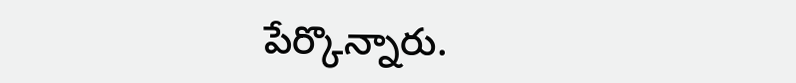పేర్కొన్నారు.